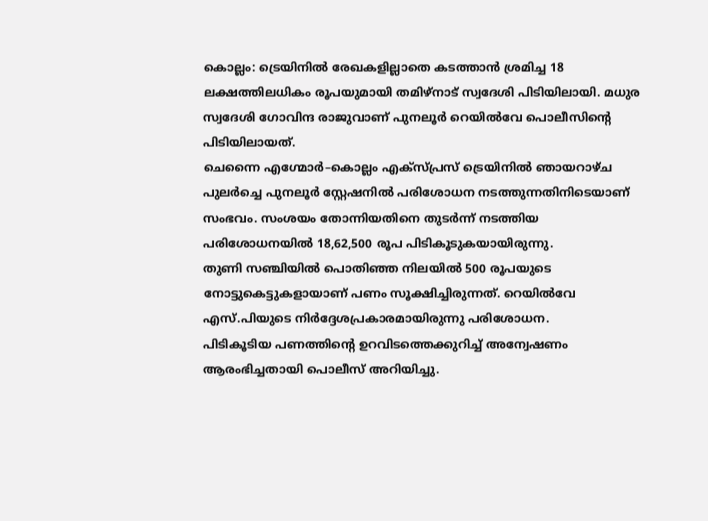കൊല്ലം: ട്രെയിനിൽ രേഖകളില്ലാതെ കടത്താൻ ശ്രമിച്ച 18 ലക്ഷത്തിലധികം രൂപയുമായി തമിഴ്നാട് സ്വദേശി പിടിയിലായി. മധുര സ്വദേശി ഗോവിന്ദ രാജുവാണ് പുനലൂർ റെയിൽവേ പൊലീസിന്റെ പിടിയിലായത്.
ചെന്നൈ എഗ്മോർ–കൊല്ലം എക്സ്പ്രസ് ട്രെയിനിൽ ഞായറാഴ്ച പുലർച്ചെ പുനലൂർ സ്റ്റേഷനിൽ പരിശോധന നടത്തുന്നതിനിടെയാണ് സംഭവം. സംശയം തോന്നിയതിനെ തുടർന്ന് നടത്തിയ പരിശോധനയിൽ 18,62,500 രൂപ പിടികൂടുകയായിരുന്നു.
തുണി സഞ്ചിയിൽ പൊതിഞ്ഞ നിലയിൽ 500 രൂപയുടെ നോട്ടുകെട്ടുകളായാണ് പണം സൂക്ഷിച്ചിരുന്നത്. റെയിൽവേ എസ്.പിയുടെ നിർദ്ദേശപ്രകാരമായിരുന്നു പരിശോധന.
പിടികൂടിയ പണത്തിന്റെ ഉറവിടത്തെക്കുറിച്ച് അന്വേഷണം ആരംഭിച്ചതായി പൊലീസ് അറിയിച്ചു.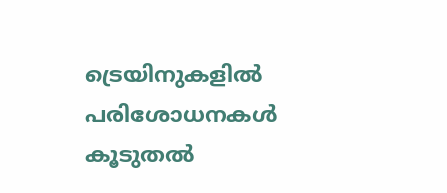ട്രെയിനുകളിൽ പരിശോധനകൾ കൂടുതൽ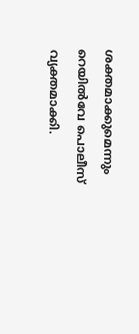ശക്തമാക്കുമെന്നും റെയിൽവേ പൊലീസ് വ്യക്തമാക്കി.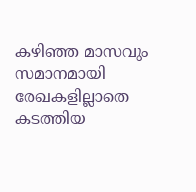കഴിഞ്ഞ മാസവും സമാനമായി രേഖകളില്ലാതെ കടത്തിയ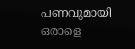പണവുമായി ഒരാളെ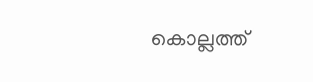കൊല്ലത്ത്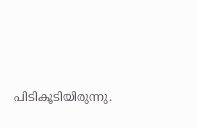പിടികൂടിയിരുന്നു.